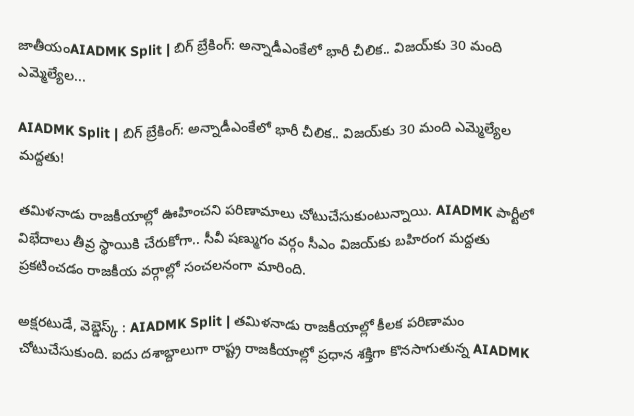జాతీయంAIADMK Split | బిగ్ బ్రేకింగ్‌: అన్నాడీఎంకేలో భారీ చీలిక.. విజయ్‌కు 30 మంది ఎమ్మెల్యేల...

AIADMK Split | బిగ్ బ్రేకింగ్‌: అన్నాడీఎంకేలో భారీ చీలిక.. విజయ్‌కు 30 మంది ఎమ్మెల్యేల మద్దతు!

తమిళనాడు రాజకీయాల్లో ఊహించని పరిణామాలు చోటుచేసుకుంటున్నాయి. AIADMK పార్టీలో విభేదాలు తీవ్ర స్థాయికి చేరుకోగా.. సీవీ షణ్ముగం వర్గం సీఎం విజ‌య్‌కు బహిరంగ మద్దతు ప్రకటించడం రాజకీయ వర్గాల్లో సంచలనంగా మారింది.

అక్షరటుడే, వెబ్డెస్క్ : AIADMK Split | తమిళనాడు రాజకీయాల్లో కీలక పరిణామం చోటుచేసుకుంది. ఐదు దశాబ్దాలుగా రాష్ట్ర రాజకీయాల్లో ప్రధాన శక్తిగా కొనసాగుతున్న AIADMK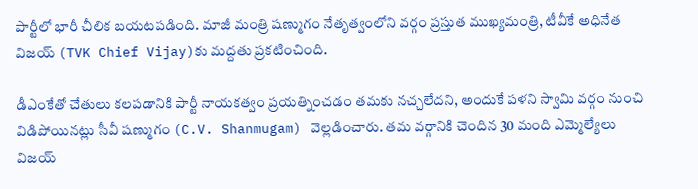పార్టీలో భారీ చీలిక బయటపడింది. మాజీ మంత్రి ష‌ణ్ముగం నేతృత్వంలోని వర్గం ప్రస్తుత ముఖ్యమంత్రి, టీవీకే అధినేత విజ‌య్‌ (TVK Chief Vijay)కు మద్దతు ప్రకటించింది.

డీఎంకేతో చేతులు కలపడానికి పార్టీ నాయకత్వం ప్రయత్నించడం తమకు నచ్చలేదని, అందుకే ప‌ళ‌ని స్వామి వర్గం నుంచి విడిపోయినట్లు సీవీ షణ్ముగం (C.V. Shanmugam) వెల్లడించారు. తమ వర్గానికి చెందిన 30 మంది ఎమ్మెల్యేలు విజయ్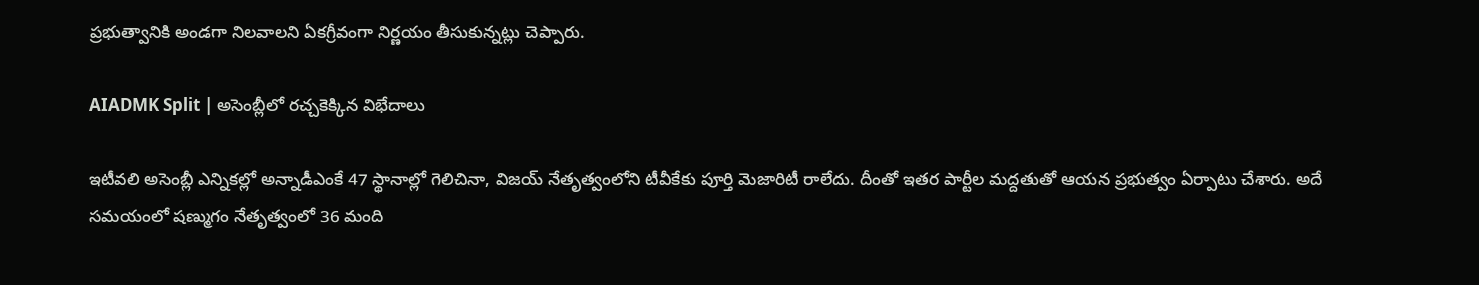ప్రభుత్వానికి అండగా నిలవాలని ఏకగ్రీవంగా నిర్ణయం తీసుకున్నట్లు చెప్పారు.

AIADMK Split | అసెంబ్లీలో రచ్చకెక్కిన విభేదాలు

ఇటీవలి అసెంబ్లీ ఎన్నికల్లో అన్నాడీఎంకే 47 స్థానాల్లో గెలిచినా, విజయ్ నేతృత్వంలోని టీవీకేకు పూర్తి మెజారిటీ రాలేదు. దీంతో ఇతర పార్టీల మద్దతుతో ఆయన ప్రభుత్వం ఏర్పాటు చేశారు. అదే సమయంలో షణ్ముగం నేతృత్వంలో 36 మంది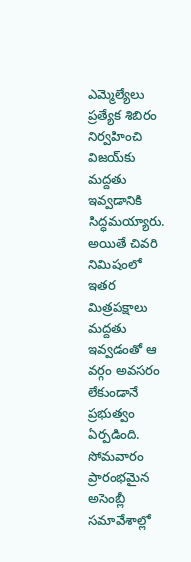ఎమ్మెల్యేలు ప్రత్యేక శిబిరం నిర్వహించి విజయ్‌కు మద్దతు ఇవ్వడానికి సిద్ధమయ్యారు. అయితే చివరి నిమిషంలో ఇతర మిత్రపక్షాలు మద్దతు ఇవ్వడంతో ఆ వర్గం అవసరం లేకుండానే ప్రభుత్వం ఏర్పడింది. సోమవారం ప్రారంభమైన అసెంబ్లీ సమావేశాల్లో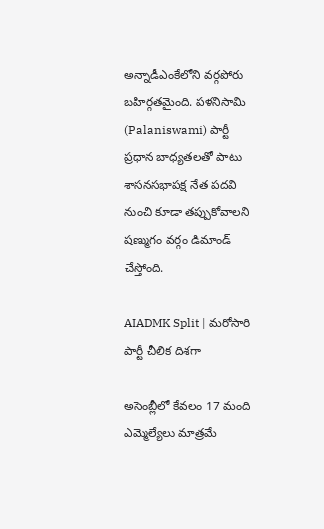అన్నాడీఎంకేలోని వర్గపోరు బహిర్గతమైంది. పళనిసామి (Palaniswami) పార్టీ ప్రధాన బాధ్యతలతో పాటు శాసనసభాపక్ష నేత పదవి నుంచి కూడా తప్పుకోవాలని షణ్ముగం వర్గం డిమాండ్ చేస్తోంది.

AIADMK Split | మరోసారి పార్టీ చీలిక దిశగా

అసెంబ్లీలో కేవలం 17 మంది ఎమ్మెల్యేలు మాత్రమే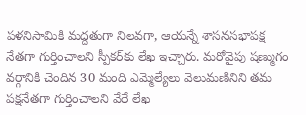పళనిసామికి మద్దతుగా నిలవగా, ఆయన్నే శాసనసభాపక్ష నేతగా గుర్తించాలని స్పీకర్‌కు లేఖ ఇచ్చారు. మరోవైపు షణ్ముగం వర్గానికి చెందిన 30 మంది ఎమ్మెల్యేలు వెలుమ‌ణినిని తమ పక్షనేతగా గుర్తించాలని వేరే లేఖ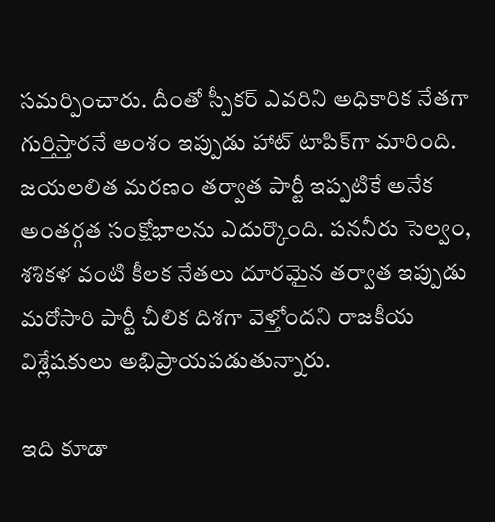సమర్పించారు. దీంతో స్పీకర్ ఎవరిని అధికారిక నేతగా గుర్తిస్తారనే అంశం ఇప్పుడు హాట్ టాపిక్‌గా మారింది. జ‌య‌ల‌లిత మరణం తర్వాత పార్టీ ఇప్పటికే అనేక అంతర్గత సంక్షోభాలను ఎదుర్కొంది. ప‌న‌నీరు సెల్వం, శ‌శిక‌ళ వంటి కీలక నేతలు దూరమైన తర్వాత ఇప్పుడు మరోసారి పార్టీ చీలిక దిశగా వెళ్తోందని రాజకీయ విశ్లేషకులు అభిప్రాయపడుతున్నారు.

ఇది కూడా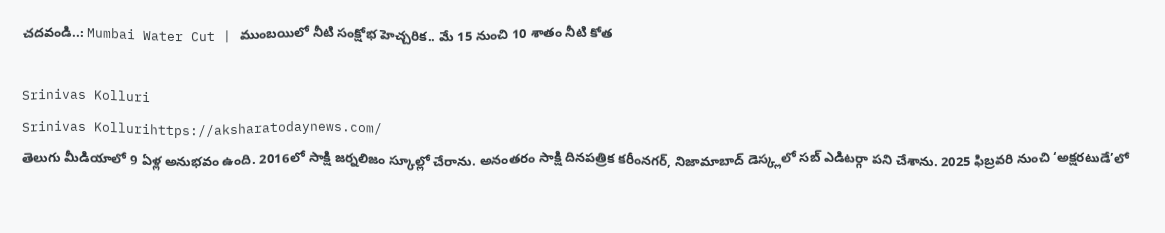చదవండి..: Mumbai Water Cut | ముంబయిలో నీటి సంక్షోభ హెచ్చరిక.. మే 15 నుంచి 10 శాతం నీటి కోత

Srinivas Kolluri
Srinivas Kollurihttps://aksharatodaynews.com/
తెలుగు మీడియాలో 9 ఏళ్ల అనుభవం ఉంది. 2016లో సాక్షి జర్నలిజం స్కూల్లో చేరాను. అనంతరం సాక్షి దినపత్రిక కరీంనగర్, నిజామాబాద్ డెస్క్లలో సబ్ ఎడిటర్గా పని చేశాను. 2025 ఫిబ్రవరి నుంచి ‘అక్షరటుడే’లో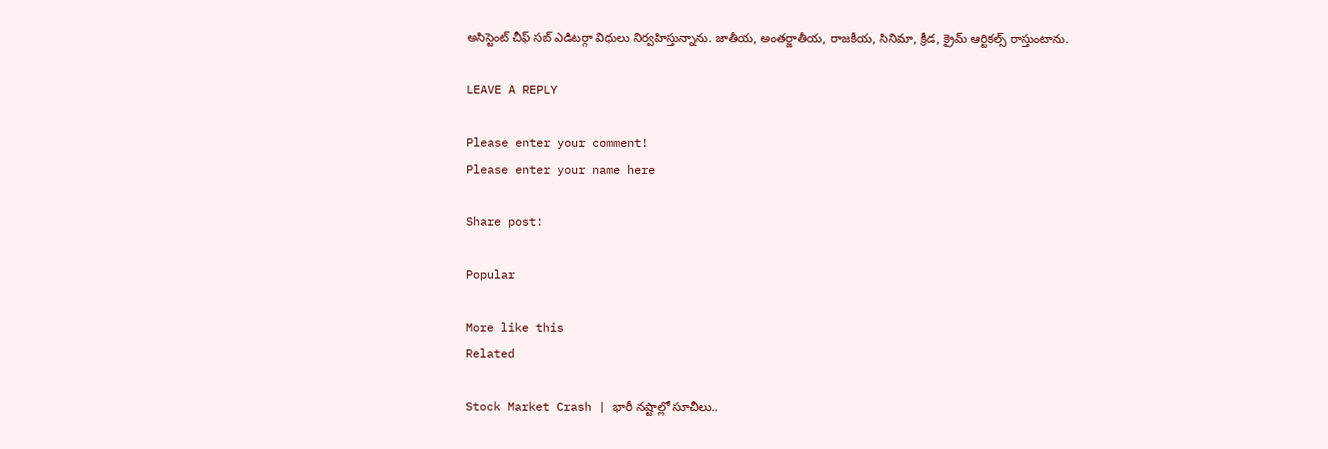అసిస్టెంట్ చీఫ్ సబ్ ఎడిటర్గా విధులు నిర్వహిస్తున్నాను. జాతీయ, అంతర్జాతీయ, రాజకీయ, సినిమా, క్రీడ, క్రైమ్ ఆర్టికల్స్ రాస్తుంటాను.

LEAVE A REPLY

Please enter your comment!
Please enter your name here

Share post:

Popular

More like this
Related

Stock Market Crash | భారీ నష్టాల్లో సూచీలు..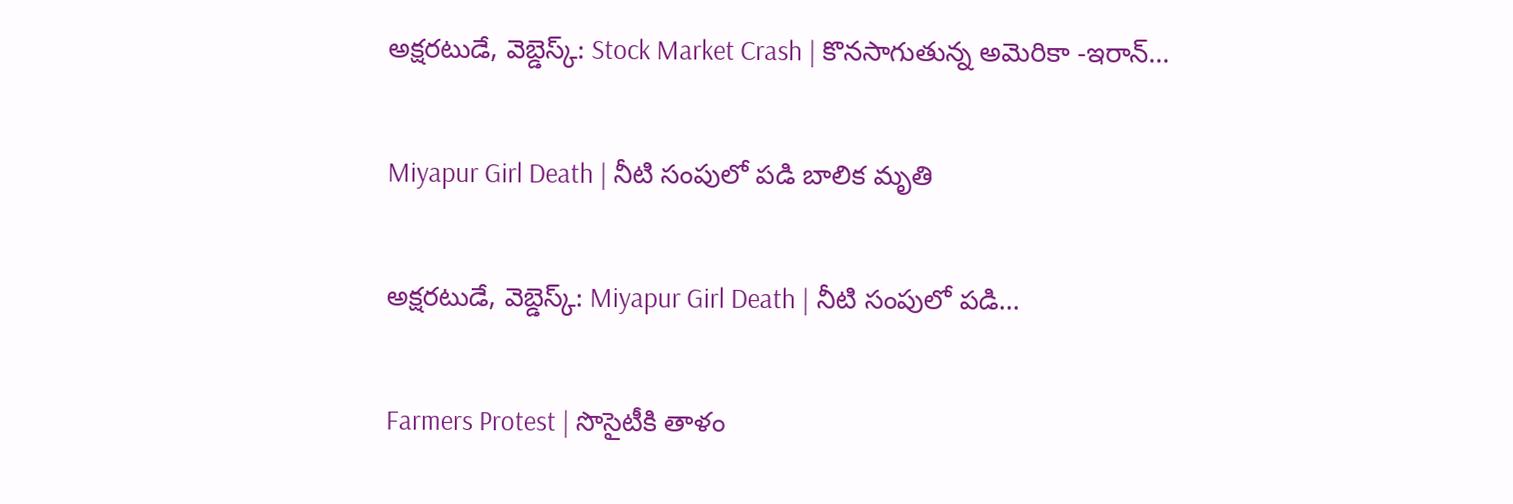అక్షరటుడే, వెబ్డెస్క్: Stock Market Crash | కొనసాగుతున్న అమెరికా -ఇరాన్...

Miyapur Girl Death | నీటి సంపులో పడి బాలిక మృతి

అక్షరటుడే, వెబ్డెస్క్: Miyapur Girl Death | నీటి సంపులో పడి...

Farmers Protest | సొసైటీకి తాళం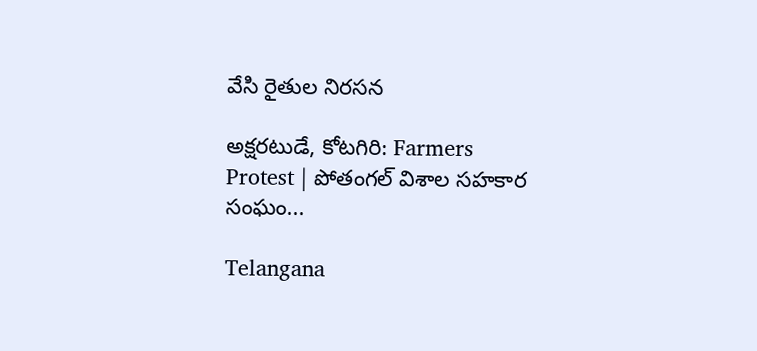వేసి రైతుల నిరసన

అక్షరటుడే, కోటగిరి: Farmers Protest | పోతంగల్ విశాల సహకార సంఘం...

Telangana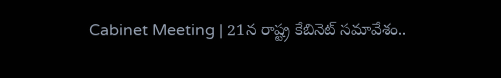Cabinet Meeting | 21న రాష్ట్ర కేబినెట్ సమావేశం..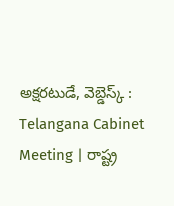అక్షరటుడే, వెబ్డెస్క్ : Telangana Cabinet Meeting | రాష్ట్ర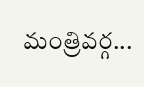మంత్రివర్గ...